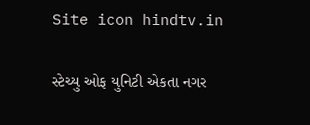Site icon hindtv.in

સ્ટેચ્યુ ઓફ યુનિટી એકતા નગર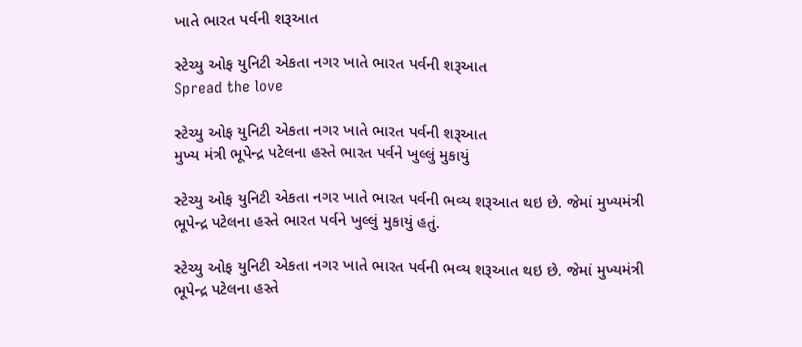ખાતે ભારત પર્વની શરૂઆત

સ્ટેચ્યુ ઓફ યુનિટી એકતા નગર ખાતે ભારત પર્વની શરૂઆત
Spread the love

સ્ટેચ્યુ ઓફ યુનિટી એકતા નગર ખાતે ભારત પર્વની શરૂઆત
મુખ્ય મંત્રી ભૂપેન્દ્ર પટેલના હસ્તે ભારત પર્વને ખુલ્લું મુકાયું

સ્ટેચ્યુ ઓફ યુનિટી એકતા નગર ખાતે ભારત પર્વની ભવ્ય શરૂઆત થઇ છે. જેમાં મુખ્યમંત્રી ભૂપેન્દ્ર પટેલના હસ્તે ભારત પર્વને ખુલ્લું મુકાયું હતું.

સ્ટેચ્યુ ઓફ યુનિટી એકતા નગર ખાતે ભારત પર્વની ભવ્ય શરૂઆત થઇ છે. જેમાં મુખ્યમંત્રી ભૂપેન્દ્ર પટેલના હસ્તે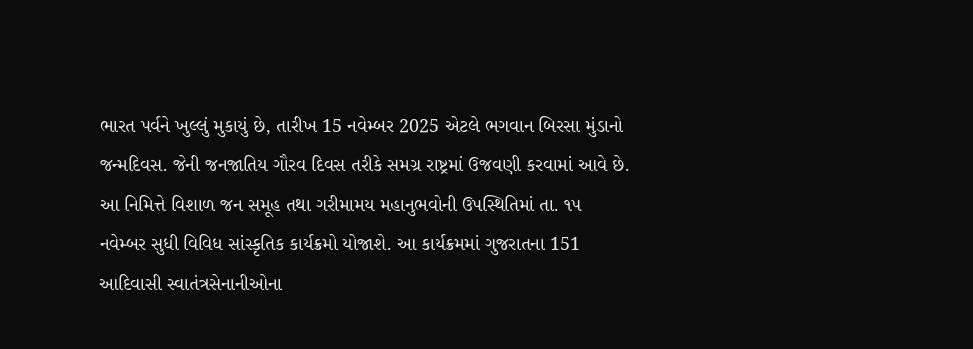ભારત પર્વને ખુલ્લું મુકાયું છે, તારીખ 15 નવેમ્બર 2025 એટલે ભગવાન બિરસા મુંડાનો જન્મદિવસ. જેની જનજાતિય ગૌરવ દિવસ તરીકે સમગ્ર રાષ્ટ્રમાં ઉજવણી કરવામાં આવે છે. આ નિમિત્તે વિશાળ જન સમૂહ તથા ગરીમામય મહાનુભવોની ઉપસ્થિતિમાં તા. ૧૫ નવેમ્બર સુધી વિવિધ સાંસ્કૃતિક કાર્યક્રમો યોજાશે. આ કાર્યક્રમમાં ગુજરાતના 151 આદિવાસી સ્વાતંત્રસેનાનીઓના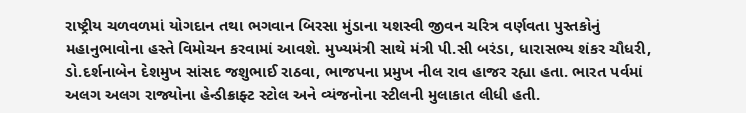રાષ્ટ્રીય ચળવળમાં યોગદાન તથા ભગવાન બિરસા મુંડાના યશસ્વી જીવન ચરિત્ર વર્ણવતા પુસ્તકોનું મહાનુભાવોના હસ્તે વિમોચન કરવામાં આવશે. મુખ્યમંત્રી સાથે મંત્રી પી.સી બરંડા, ધારાસભ્ય શંકર ચૌધરી, ડો.દર્શનાબેન દેશમુખ સાંસદ જશુભાઈ રાઠવા, ભાજપના પ્રમુખ નીલ રાવ હાજર રહ્યા હતા. ભારત પર્વમાં અલગ અલગ રાજ્યોના હેન્ડીક્રાફ્ટ સ્ટોલ અને વ્યંજનોના સ્ટીલની મુલાકાત લીધી હતી.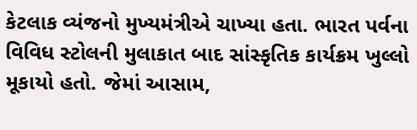કેટલાક વ્યંજનો મુખ્યમંત્રીએ ચાખ્યા હતા. ભારત પર્વના વિવિધ સ્ટોલની મુલાકાત બાદ સાંસ્કૃતિક કાર્યક્રમ ખુલ્લો મૂકાયો હતો. જેમાં આસામ,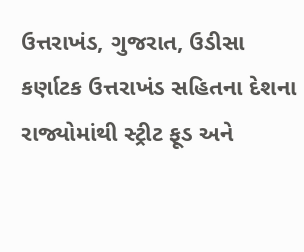ઉત્તરાખંડ, ગુજરાત, ઉડીસા કર્ણાટક ઉત્તરાખંડ સહિતના દેશના રાજ્યોમાંથી સ્ટ્રીટ ફૂડ અને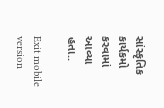સાંસ્કૃતિક કાર્યકમો કરવામાં આવ્યા હતા..

Exit mobile version